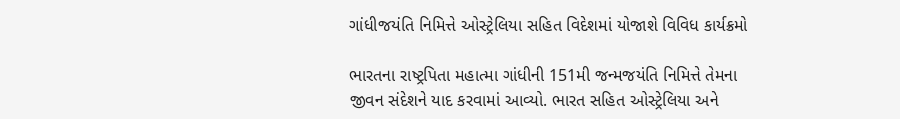ગાંધીજયંતિ નિમિત્તે ઓસ્ટ્રેલિયા સહિત વિદેશમાં યોજાશે વિવિધ કાર્યક્રમો

ભારતના રાષ્ટ્રપિતા મહાત્મા ગાંધીની 151મી જન્મજયંતિ નિમિત્તે તેમના જીવન સંદેશને યાદ કરવામાં આવ્યો. ભારત સહિત ઓસ્ટ્રેલિયા અને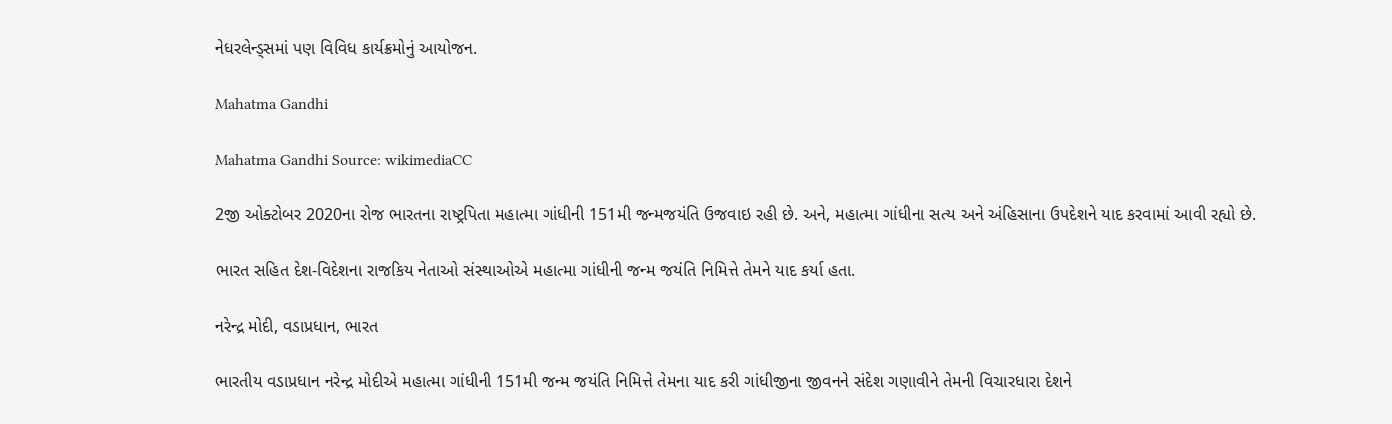નેધરલેન્ડ્સમાં પણ વિવિધ કાર્યક્રમોનું આયોજન.

Mahatma Gandhi

Mahatma Gandhi Source: wikimediaCC

2જી ઓક્ટોબર 2020ના રોજ ભારતના રાષ્ટ્રપિતા મહાત્મા ગાંધીની 151મી જન્મજયંતિ ઉજવાઇ રહી છે. અને, મહાત્મા ગાંધીના સત્ય અને અંહિસાના ઉપદેશને યાદ કરવામાં આવી રહ્યો છે.

ભારત સહિત દેશ-વિદેશના રાજકિય નેતાઓ સંસ્થાઓએ મહાત્મા ગાંધીની જન્મ જયંતિ નિમિત્તે તેમને યાદ કર્યા હતા.

નરેન્દ્ર મોદી, વડાપ્રધાન, ભારત

ભારતીય વડાપ્રધાન નરેન્દ્ર મોદીએ મહાત્મા ગાંધીની 151મી જન્મ જયંતિ નિમિત્તે તેમના યાદ કરી ગાંધીજીના જીવનને સંદેશ ગણાવીને તેમની વિચારધારા દેશને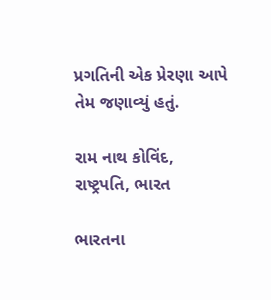પ્રગતિની એક પ્રેરણા આપે તેમ જણાવ્યું હતું.

રામ નાથ કોવિંદ, રાષ્ટ્રપતિ, ભારત

ભારતના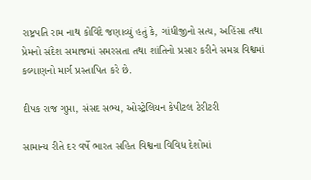રાષ્ટ્રપતિ રામ નાથ કોવિંદે જણાવ્યું હતું કે, ગાંધીજીનો સત્ય, અહિંસા તથા પ્રેમનો સંદેશ સમાજમાં સમરસતા તથા શાંતિનો પ્રસાર કરીને સમગ્ર વિશ્વમાં કલ્યાણનો માર્ગ પ્રસ્તાપિત કરે છે.

દીપક રાજ ગુપ્તા, સંસદ સભ્ય, ઓસ્ટ્રેલિયન કેપીટલ ટેરીટરી

સામાન્ય રીતે દર વર્ષે ભારત સહિત વિશ્વના વિવિધ દેશોમાં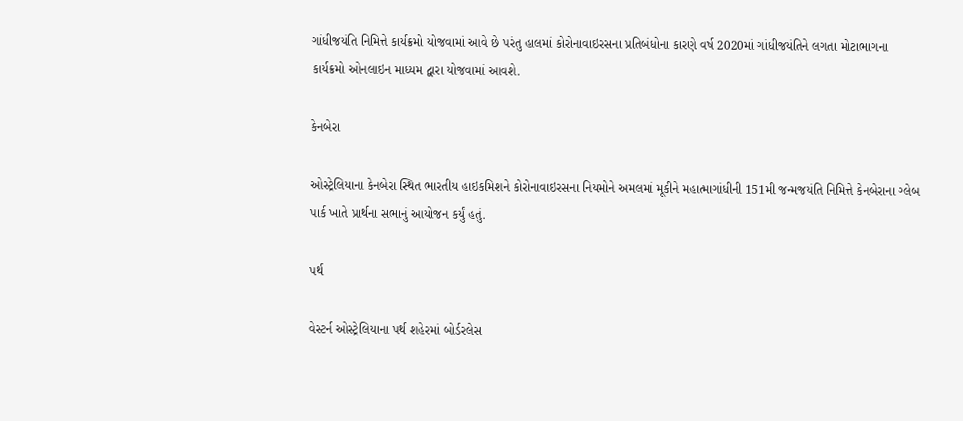ગાંધીજયંતિ નિમિત્તે કાર્યક્રમો યોજવામાં આવે છે પરંતુ હાલમાં કોરોનાવાઇરસના પ્રતિબંધોના કારણે વર્ષ 2020માં ગાંધીજયંતિને લગતા મોટાભાગના કાર્યક્રમો ઓનલાઇન માધ્યમ દ્વારા યોજવામાં આવશે.

કેનબેરા

ઓસ્ટ્રેલિયાના કેનબેરા સ્થિત ભારતીય હાઇકમિશને કોરોનાવાઇરસના નિયમોને અમલમાં મૂકીને મહાત્માગાંધીની 151મી જન્મજયંતિ નિમિત્તે કેનબેરાના ગ્લેબ પાર્ક ખાતે પ્રાર્થના સભાનું આયોજન કર્યું હતું.

પર્થ

વેસ્ટર્ન ઓસ્ટ્રેલિયાના પર્થ શહેરમાં બોર્ડરલેસ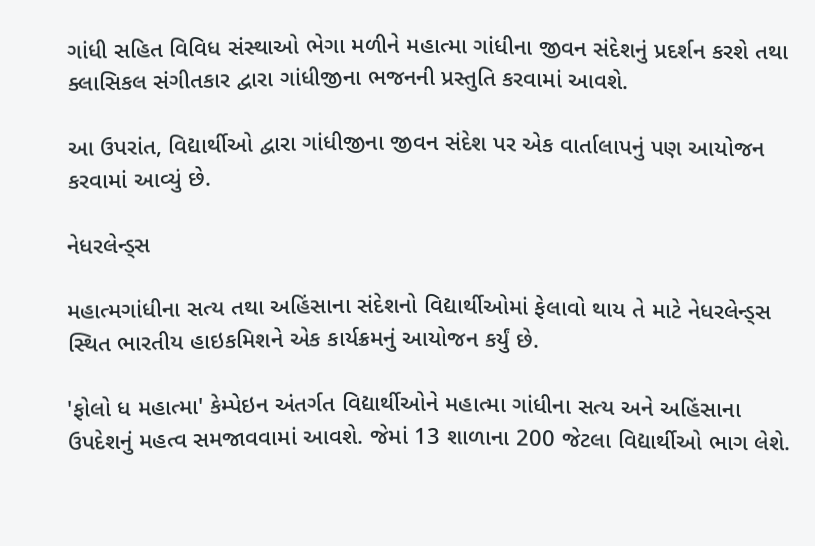ગાંધી સહિત વિવિધ સંસ્થાઓ ભેગા મળીને મહાત્મા ગાંધીના જીવન સંદેશનું પ્રદર્શન કરશે તથા ક્લાસિકલ સંગીતકાર દ્વારા ગાંધીજીના ભજનની પ્રસ્તુતિ કરવામાં આવશે.

આ ઉપરાંત, વિદ્યાર્થીઓ દ્વારા ગાંધીજીના જીવન સંદેશ પર એક વાર્તાલાપનું પણ આયોજન કરવામાં આવ્યું છે.

નેધરલેન્ડ્સ

મહાત્મગાંધીના સત્ય તથા અહિંસાના સંદેશનો વિદ્યાર્થીઓમાં ફેલાવો થાય તે માટે નેધરલેન્ડ્સ સ્થિત ભારતીય હાઇકમિશને એક કાર્યક્રમનું આયોજન કર્યું છે.

'ફોલો ધ મહાત્મા' કેમ્પેઇન અંતર્ગત વિદ્યાર્થીઓને મહાત્મા ગાંધીના સત્ય અને અહિંસાના ઉપદેશનું મહત્વ સમજાવવામાં આવશે. જેમાં 13 શાળાના 200 જેટલા વિદ્યાર્થીઓ ભાગ લેશે.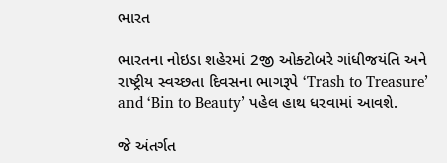ભારત

ભારતના નોઇડા શહેરમાં 2જી ઓક્ટોબરે ગાંધીજયંતિ અને રાષ્ટ્રીય સ્વચ્છતા દિવસના ભાગરૂપે ‘Trash to Treasure’ and ‘Bin to Beauty’ પહેલ હાથ ધરવામાં આવશે.

જે અંતર્ગત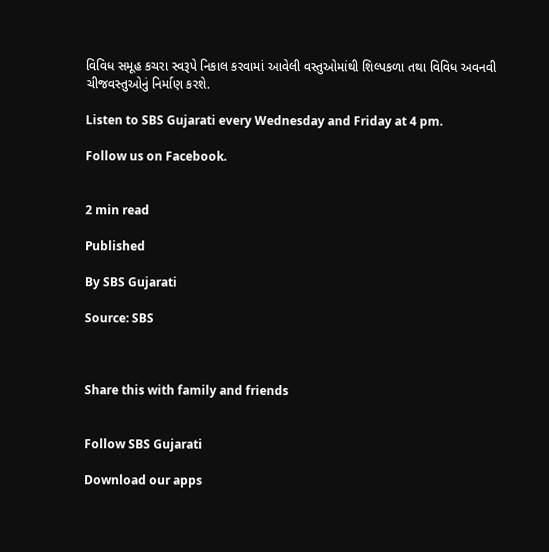વિવિધ સમૂહ કચરા સ્વરૂપે નિકાલ કરવામાં આવેલી વસ્તુઓમાંથી શિલ્પકળા તથા વિવિધ અવનવી ચીજવસ્તુઓનું નિર્માણ કરશે.

Listen to SBS Gujarati every Wednesday and Friday at 4 pm.

Follow us on Facebook.


2 min read

Published

By SBS Gujarati

Source: SBS



Share this with family and friends


Follow SBS Gujarati

Download our apps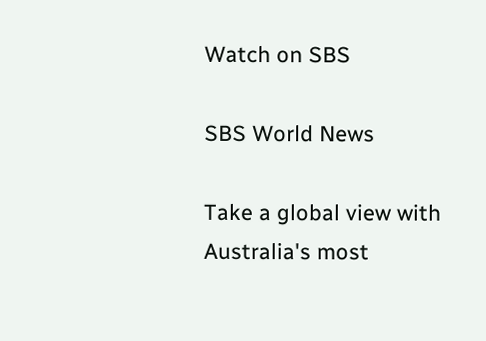Watch on SBS

SBS World News

Take a global view with Australia's most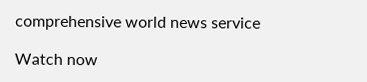comprehensive world news service

Watch now